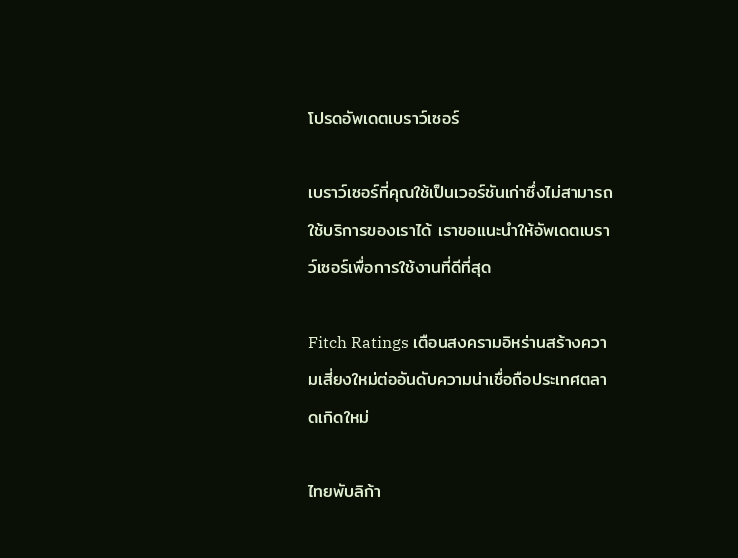โปรดอัพเดตเบราว์เซอร์

เบราว์เซอร์ที่คุณใช้เป็นเวอร์ชันเก่าซึ่งไม่สามารถใช้บริการของเราได้ เราขอแนะนำให้อัพเดตเบราว์เซอร์เพื่อการใช้งานที่ดีที่สุด

Fitch Ratings เตือนสงครามอิหร่านสร้างความเสี่ยงใหม่ต่ออันดับความน่าเชื่อถือประเทศตลาดเกิดใหม่

ไทยพับลิก้า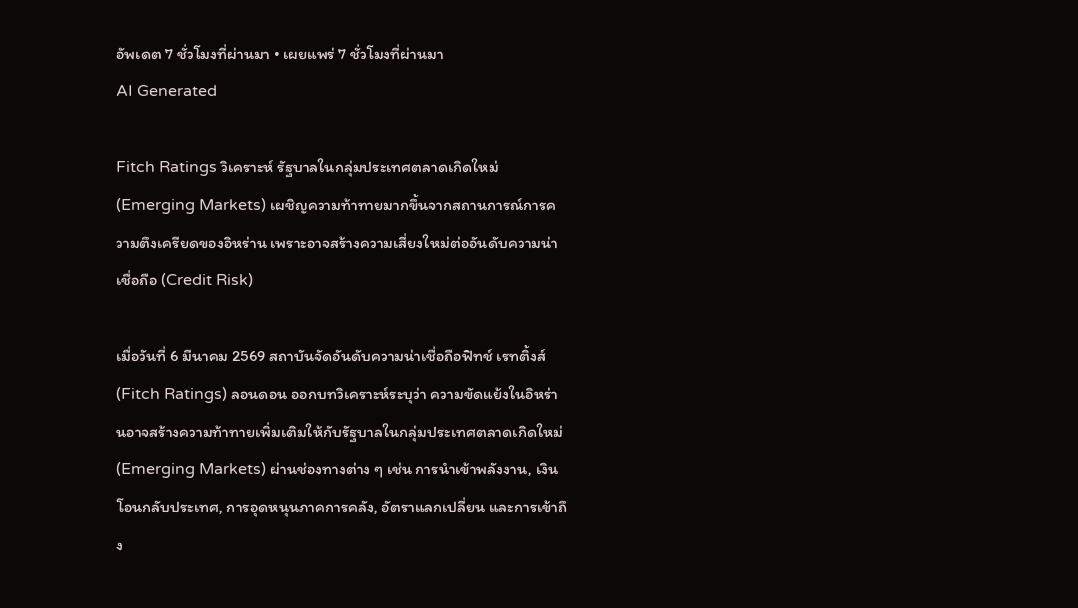อัพเดต 7 ชั่วโมงที่ผ่านมา • เผยแพร่ 7 ชั่วโมงที่ผ่านมา
AI Generated

Fitch Ratings วิเคราะห์ รัฐบาลในกลุ่มประเทศตลาดเกิดใหม่ (Emerging Markets) เผชิญความท้าทายมากขึ้นจากสถานการณ์การความตึงเครียดของอิหร่าน เพราะอาจสร้างความเสี่ยงใหม่ต่ออันดับความน่าเชื่อถือ (Credit Risk)

เมื่อวันที่ 6 มีนาคม 2569 สถาบันจัดอันดับความน่าเชื่อถือฟิทช์ เรทติ้งส์ (Fitch Ratings) ลอนดอน ออกบทวิเคราะห์ระบุว่า ความขัดแย้งในอิหร่านอาจสร้างความท้าทายเพิ่มเติมให้กับรัฐบาลในกลุ่มประเทศตลาดเกิดใหม่ (Emerging Markets) ผ่านช่องทางต่าง ๆ เช่น การนำเข้าพลังงาน, เงินโอนกลับประเทศ, การอุดหนุนภาคการคลัง, อัตราแลกเปลี่ยน และการเข้าถึง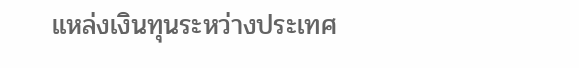แหล่งเงินทุนระหว่างประเทศ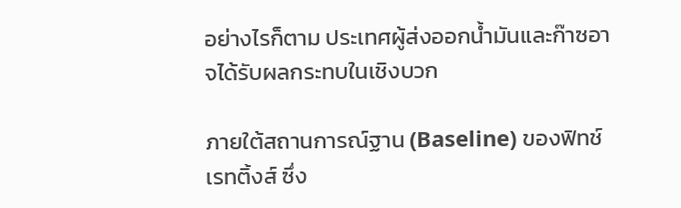อย่างไรก็ตาม ประเทศผู้ส่งออกน้ำมันและก๊าซอาจได้รับผลกระทบในเชิงบวก

ภายใต้สถานการณ์ฐาน (Baseline) ของฟิทช์เรทติ้งส์ ซึ่ง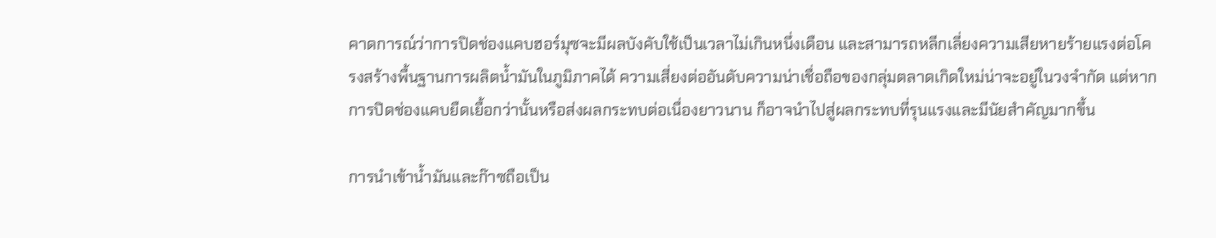คาดการณ์ว่าการปิดช่องแคบฮอร์มุซจะมีผลบังคับใช้เป็นเวลาไม่เกินหนึ่งเดือน และสามารถหลีกเลี่ยงความเสียหายร้ายแรงต่อโครงสร้างพื้นฐานการผลิตน้ำมันในภูมิภาคได้ ความเสี่ยงต่ออันดับความน่าเชื่อถือของกลุ่มตลาดเกิดใหม่น่าจะอยู่ในวงจำกัด แต่หากการปิดช่องแคบยืดเยื้อกว่านั้นหรือส่งผลกระทบต่อเนื่องยาวนาน ก็อาจนำไปสู่ผลกระทบที่รุนแรงและมีนัยสำคัญมากขึ้น

การนำเข้าน้ำมันและก๊าซถือเป็น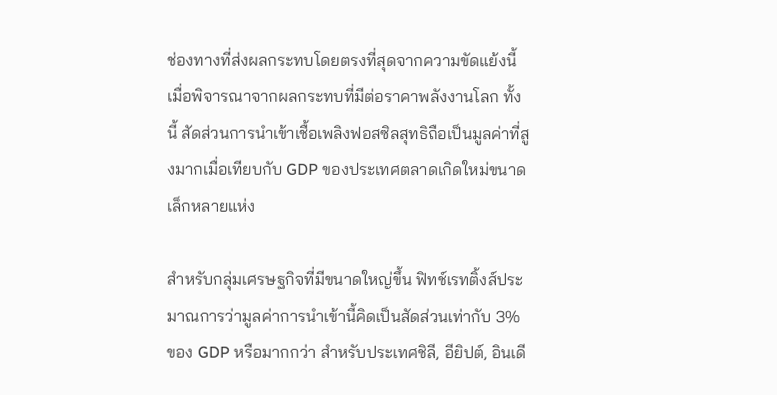ช่องทางที่ส่งผลกระทบโดยตรงที่สุดจากความขัดแย้งนี้ เมื่อพิจารณาจากผลกระทบที่มีต่อราคาพลังงานโลก ทั้งนี้ สัดส่วนการนำเข้าเชื้อเพลิงฟอสซิลสุทธิถือเป็นมูลค่าที่สูงมากเมื่อเทียบกับ GDP ของประเทศตลาดเกิดใหม่ขนาดเล็กหลายแห่ง

สำหรับกลุ่มเศรษฐกิจที่มีขนาดใหญ่ขึ้น ฟิทช์เรทติ้งส์ประมาณการว่ามูลค่าการนำเข้านี้คิดเป็นสัดส่วนเท่ากับ 3% ของ GDP หรือมากกว่า สำหรับประเทศชิลี, อียิปต์, อินเดี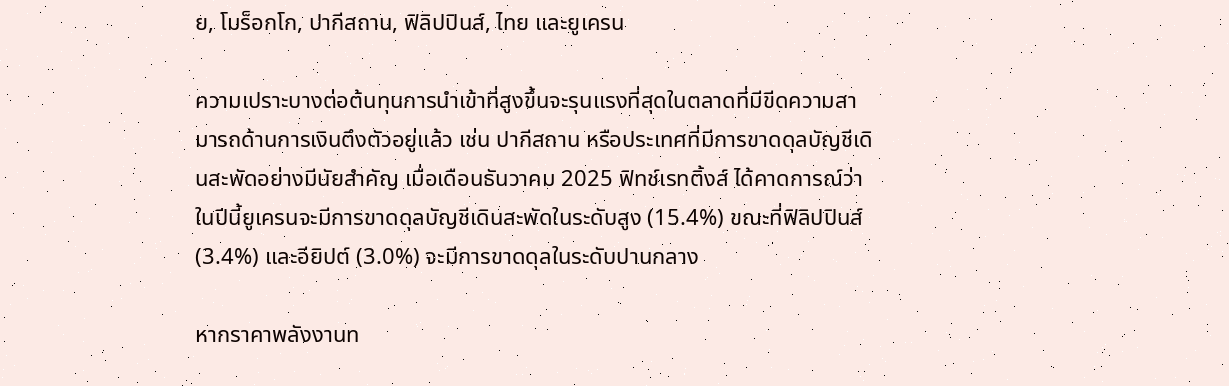ย, โมร็อกโก, ปากีสถาน, ฟิลิปปินส์, ไทย และยูเครน

ความเปราะบางต่อต้นทุนการนำเข้าที่สูงขึ้นจะรุนแรงที่สุดในตลาดที่มีขีดความสามารถด้านการเงินตึงตัวอยู่แล้ว เช่น ปากีสถาน หรือประเทศที่มีการขาดดุลบัญชีเดินสะพัดอย่างมีนัยสำคัญ เมื่อเดือนธันวาคม 2025 ฟิทช์เรทติ้งส์ ได้คาดการณ์ว่าในปีนี้ยูเครนจะมีการขาดดุลบัญชีเดินสะพัดในระดับสูง (15.4%) ขณะที่ฟิลิปปินส์ (3.4%) และอียิปต์ (3.0%) จะมีการขาดดุลในระดับปานกลาง

หากราคาพลังงานท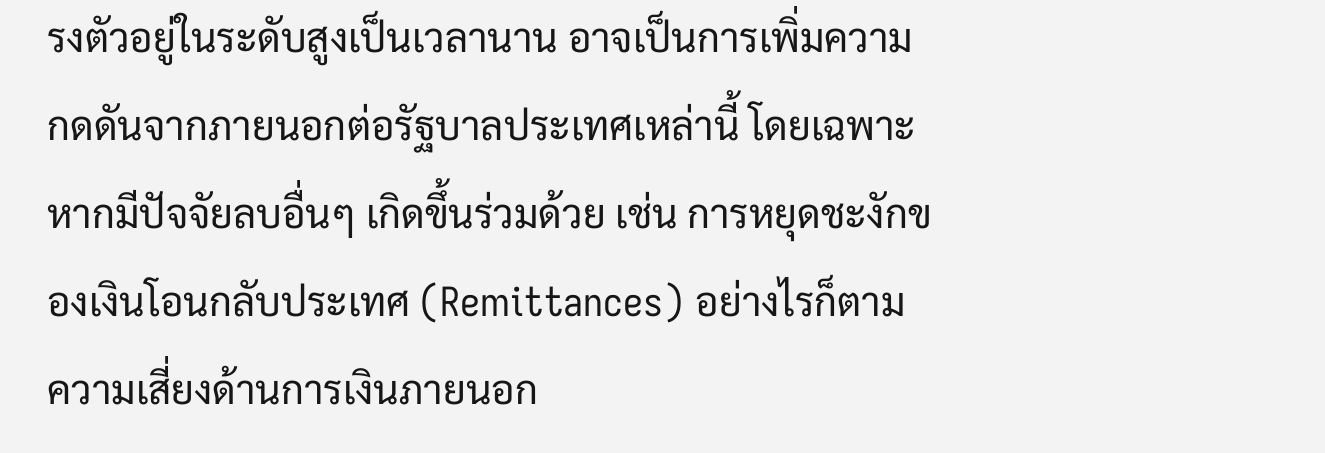รงตัวอยู่ในระดับสูงเป็นเวลานาน อาจเป็นการเพิ่มความกดดันจากภายนอกต่อรัฐบาลประเทศเหล่านี้ โดยเฉพาะหากมีปัจจัยลบอื่นๆ เกิดขึ้นร่วมด้วย เช่น การหยุดชะงักของเงินโอนกลับประเทศ (Remittances) อย่างไรก็ตาม ความเสี่ยงด้านการเงินภายนอก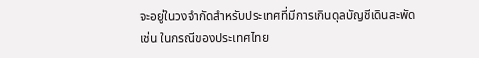จะอยู่ในวงจำกัดสำหรับประเทศที่มีการเกินดุลบัญชีเดินสะพัด เช่น ในกรณีของประเทศไทย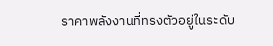ราคาพลังงานที่ทรงตัวอยู่ในระดับ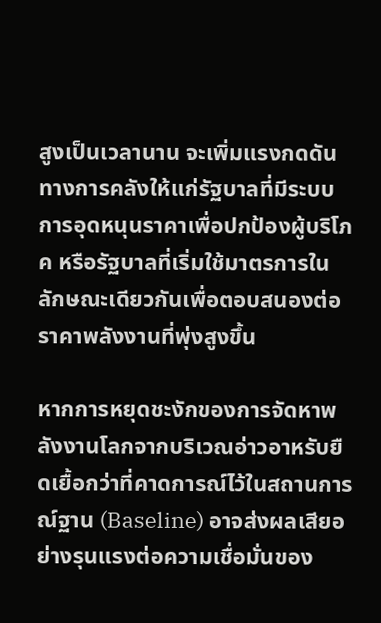สูงเป็นเวลานาน จะเพิ่มแรงกดดันทางการคลังให้แก่รัฐบาลที่มีระบบการอุดหนุนราคาเพื่อปกป้องผู้บริโภค หรือรัฐบาลที่เริ่มใช้มาตรการในลักษณะเดียวกันเพื่อตอบสนองต่อราคาพลังงานที่พุ่งสูงขึ้น

หากการหยุดชะงักของการจัดหาพลังงานโลกจากบริเวณอ่าวอาหรับยืดเยื้อกว่าที่คาดการณ์ไว้ในสถานการณ์ฐาน (Baseline) อาจส่งผลเสียอย่างรุนแรงต่อความเชื่อมั่นของ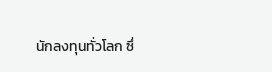นักลงทุนทั่วโลก ซึ่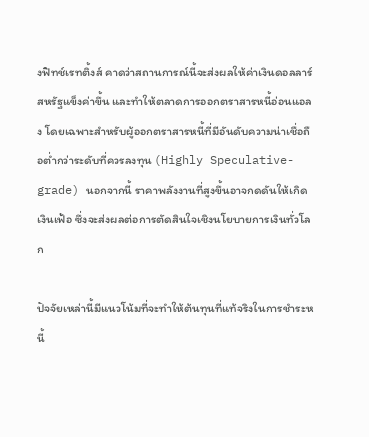งฟิทช์เรทติ้งส์ คาดว่าสถานการณ์นี้จะส่งผลให้ค่าเงินดอลลาร์สหรัฐแข็งค่าขึ้น และทำให้ตลาดการออกตราสารหนี้อ่อนแอลง โดยเฉพาะสำหรับผู้ออกตราสารหนี้ที่มีอันดับความน่าเชื่อถือต่ำกว่าระดับที่ควรลงทุน (Highly Speculative-grade) นอกจากนี้ ราคาพลังงานที่สูงขึ้นอาจกดดันให้เกิดเงินเฟ้อ ซึ่งจะส่งผลต่อการตัดสินใจเชิงนโยบายการเงินทั่วโลก

ปัจจัยเหล่านี้มีแนวโน้มที่จะทำให้ต้นทุนที่แท้จริงในการชำระหนี้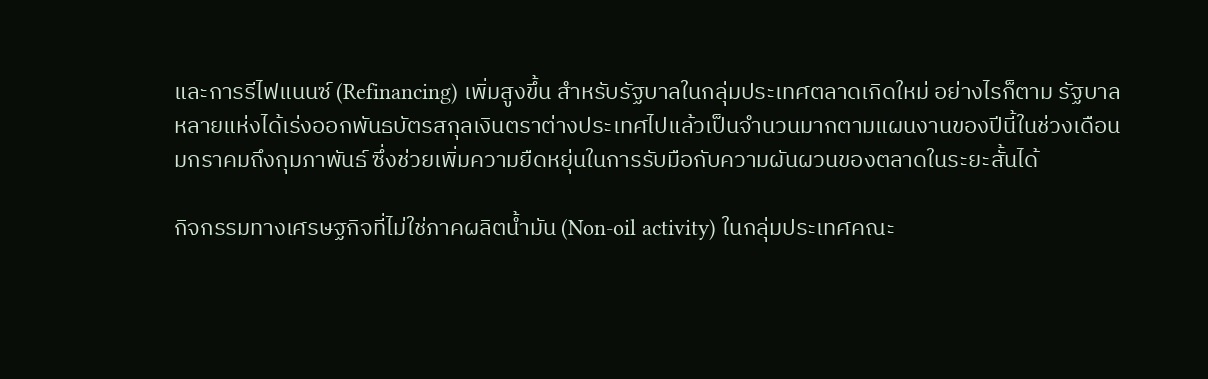และการรีไฟแนนซ์ (Refinancing) เพิ่มสูงขึ้น สำหรับรัฐบาลในกลุ่มประเทศตลาดเกิดใหม่ อย่างไรก็ตาม รัฐบาลหลายแห่งได้เร่งออกพันธบัตรสกุลเงินตราต่างประเทศไปแล้วเป็นจำนวนมากตามแผนงานของปีนี้ในช่วงเดือนมกราคมถึงกุมภาพันธ์ ซึ่งช่วยเพิ่มความยืดหยุ่นในการรับมือกับความผันผวนของตลาดในระยะสั้นได้

กิจกรรมทางเศรษฐกิจที่ไม่ใช่ภาคผลิตน้ำมัน (Non-oil activity) ในกลุ่มประเทศคณะ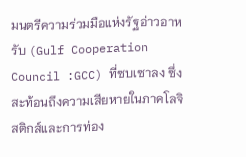มนตรีความร่วมมือแห่งรัฐอ่าวอาหรับ (Gulf Cooperation Council :GCC) ที่ซบเซาลง ซึ่งสะท้อนถึงความเสียหายในภาคโลจิสติกส์และการท่อง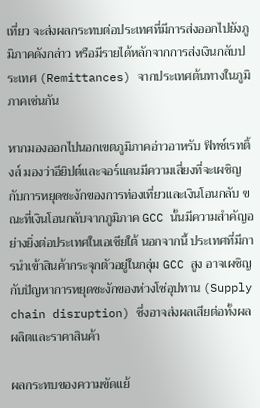เที่ยว จะส่งผลกระทบต่อประเทศที่มีการส่งออกไปยังภูมิภาคดังกล่าว หรือมีรายได้หลักจากการส่งเงินกลับประเทศ (Remittances) จากประเทศต้นทางในภูมิภาคเช่นกัน

หากมองออกไปนอกเขตภูมิภาคอ่าวอาหรับ ฟิทช์เรทติ้งส์ มองว่าอียิปต์และจอร์แดนมีความเสี่ยงที่จะเผชิญกับการหยุดชะงักของการท่องเที่ยวและเงินโอนกลับ ขณะที่เงินโอนกลับจากภูมิภาค GCC นั้นมีความสำคัญอย่างยิ่งต่อประเทศในเอเชียใต้ นอกจากนี้ ประเทศที่มีการนำเข้าสินค้ากระจุกตัวอยู่ในกลุ่ม GCC สูง อาจเผชิญกับปัญหาการหยุดชะงักของห่วงโซ่อุปทาน (Supply chain disruption) ซึ่งอาจส่งผลเสียต่อทั้งผลผลิตและราคาสินค้า

ผลกระทบของความขัดแย้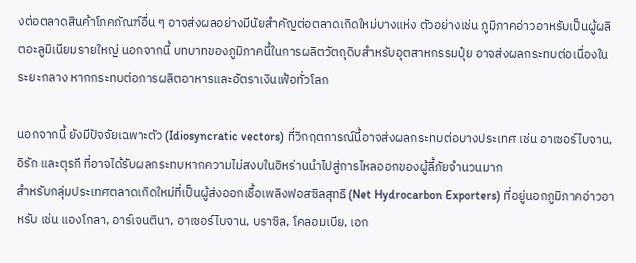งต่อตลาดสินค้าโภคภัณฑ์อื่น ๆ อาจส่งผลอย่างมีนัยสำคัญต่อตลาดเกิดใหม่บางแห่ง ตัวอย่างเช่น ภูมิภาคอ่าวอาหรับเป็นผู้ผลิตอะลูมิเนียมรายใหญ่ นอกจากนี้ บทบาทของภูมิภาคนี้ในการผลิตวัตถุดิบสำหรับอุตสาหกรรมปุ๋ย อาจส่งผลกระทบต่อเนื่องในระยะกลาง หากกระทบต่อการผลิตอาหารและอัตราเงินเฟ้อทั่วโลก

นอกจากนี้ ยังมีปัจจัยเฉพาะตัว (Idiosyncratic vectors) ที่วิกฤตการณ์นี้อาจส่งผลกระทบต่อบางประเทศ เช่น อาเซอร์ไบจาน, อิรัก และตุรกี ที่อาจได้รับผลกระทบหากความไม่สงบในอิหร่านนำไปสู่การไหลออกของผู้ลี้ภัยจำนวนมาก
สำหรับกลุ่มประเทศตลาดเกิดใหม่ที่เป็นผู้ส่งออกเชื้อเพลิงฟอสซิลสุทธิ (Net Hydrocarbon Exporters) ที่อยู่นอกภูมิภาคอ่าวอาหรับ เช่น แองโกลา, อาร์เจนตินา, อาเซอร์ไบจาน, บราซิล, โคลอมเบีย, เอก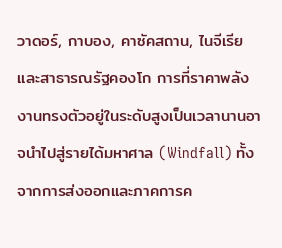วาดอร์, กาบอง, คาซัคสถาน, ไนจีเรีย และสาธารณรัฐคองโก การที่ราคาพลังงานทรงตัวอยู่ในระดับสูงเป็นเวลานานอาจนำไปสู่รายได้มหาศาล (Windfall) ทั้งจากการส่งออกและภาคการค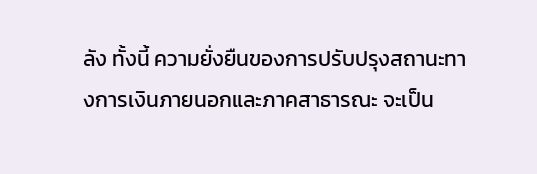ลัง ทั้งนี้ ความยั่งยืนของการปรับปรุงสถานะทางการเงินภายนอกและภาคสาธารณะ จะเป็น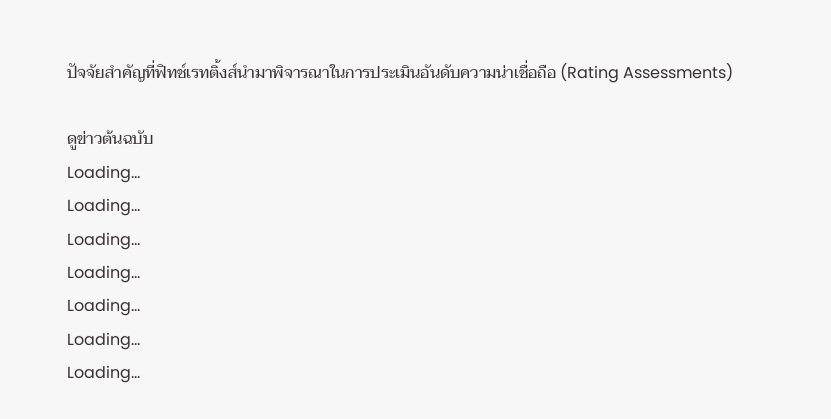ปัจจัยสำคัญที่ฟิทช์เรทติ้งส์นำมาพิจารณาในการประเมินอันดับความน่าเชื่อถือ (Rating Assessments)

ดูข่าวต้นฉบับ
Loading...
Loading...
Loading...
Loading...
Loading...
Loading...
Loading...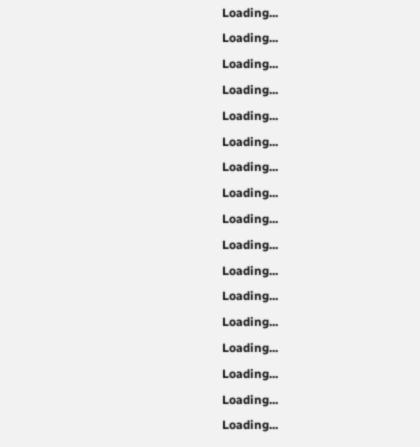Loading...
Loading...
Loading...
Loading...
Loading...
Loading...
Loading...
Loading...
Loading...
Loading...
Loading...
Loading...
Loading...
Loading...
Loading...
Loading...
Loading...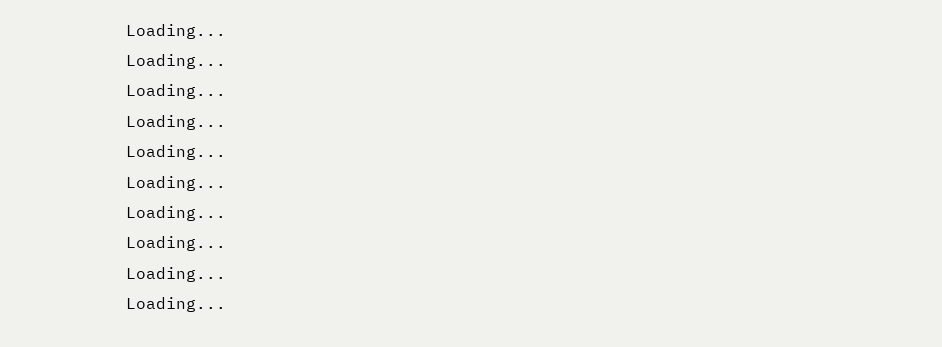Loading...
Loading...
Loading...
Loading...
Loading...
Loading...
Loading...
Loading...
Loading...
Loading...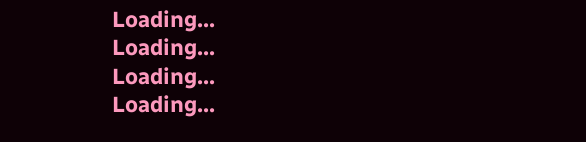Loading...
Loading...
Loading...
Loading...